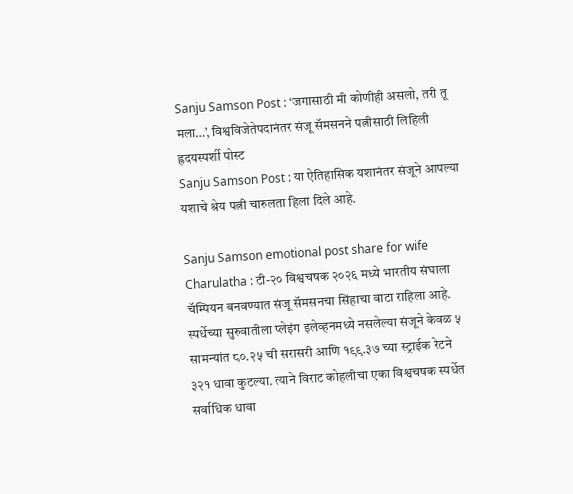Sanju Samson Post : ‘जगासाठी मी कोणीही असलो, तरी तू मला…’, विश्वविजेतेपदानंतर संजू सॅमसनने पत्नीसाठी लिहिली ह्रदयस्पर्शी पोस्ट
Sanju Samson Post : या ऐतिहासिक यशानंतर संजूने आपल्या यशाचे श्रेय पत्नी चारुलता हिला दिले आहे.

Sanju Samson emotional post share for wife Charulatha : टी-२० विश्वचषक २०२६ मध्ये भारतीय संघाला चॅम्पियन बनवण्यात संजू सॅमसनचा सिंहाचा वाटा राहिला आहे. स्पर्धेच्या सुरुवातीला प्लेइंग इलेव्हनमध्ये नसलेल्या संजूने केवळ ५ सामन्यांत ८०.२५ ची सरासरी आणि १९९.३७ च्या स्ट्राईक रेटने ३२१ धावा कुटल्या. त्याने विराट कोहलीचा एका विश्वचषक स्पर्धेत सर्वाधिक धावा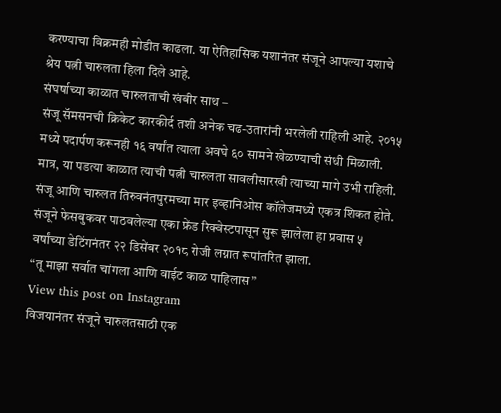करण्याचा विक्रमही मोडीत काढला. या ऐतिहासिक यशानंतर संजूने आपल्या यशाचे श्रेय पत्नी चारुलता हिला दिले आहे.
संघर्षाच्या काळात चारुलताची खंबीर साथ –
संजू सॅमसनची क्रिकेट कारकीर्द तशी अनेक चढ-उतारांनी भरलेली राहिली आहे. २०१५ मध्ये पदार्पण करूनही १६ वर्षांत त्याला अवघे ६० सामने खेळण्याची संधी मिळाली. मात्र, या पडत्या काळात त्याची पत्नी चारुलता सावलीसारखी त्याच्या मागे उभी राहिली. संजू आणि चारुलत तिरुवनंतपुरमच्या मार इव्हानिओस कॉलेजमध्ये एकत्र शिकत होते. संजूने फेसबुकवर पाठवलेल्या एका फ्रेंड रिक्वेस्टपासून सुरू झालेला हा प्रवास ५ वर्षांच्या डेटिंगनंतर २२ डिसेंबर २०१८ रोजी लग्नात रूपांतरित झाला.
“तू माझा सर्वात चांगला आणि वाईट काळ पाहिलास”
View this post on Instagram
विजयानंतर संजूने चारुलतसाठी एक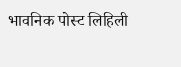भावनिक पोस्ट लिहिली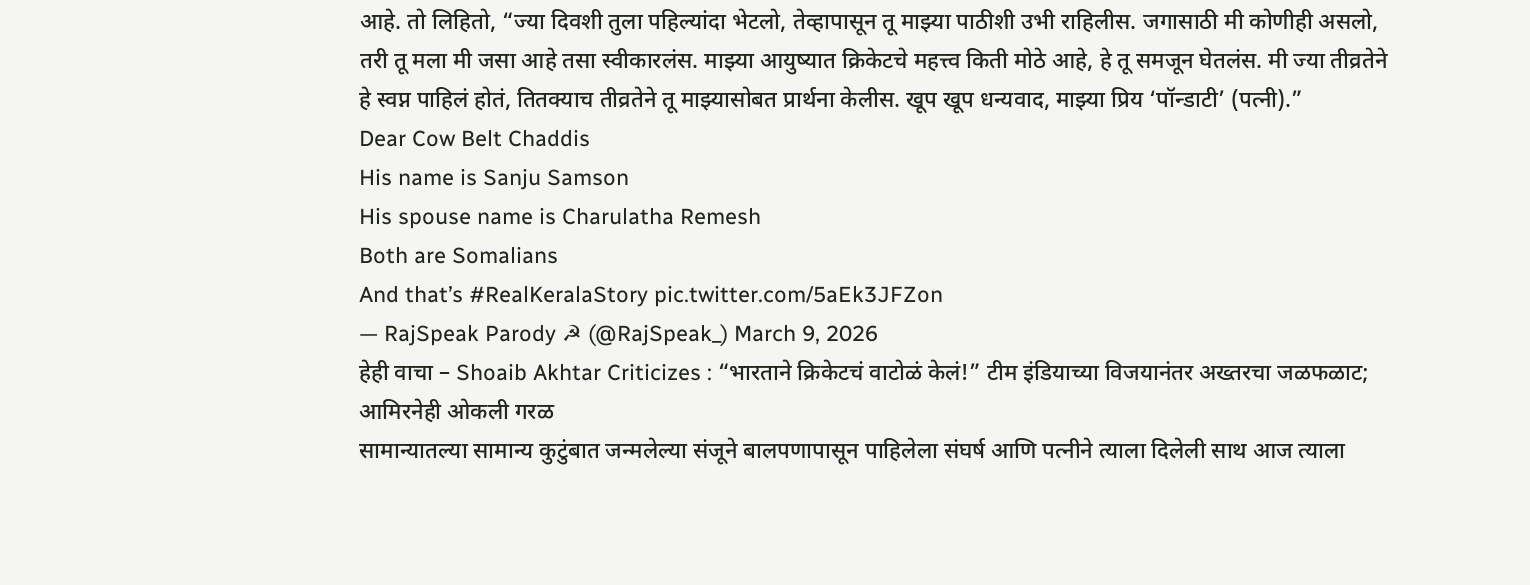आहे. तो लिहितो, “ज्या दिवशी तुला पहिल्यांदा भेटलो, तेव्हापासून तू माझ्या पाठीशी उभी राहिलीस. जगासाठी मी कोणीही असलो, तरी तू मला मी जसा आहे तसा स्वीकारलंस. माझ्या आयुष्यात क्रिकेटचे महत्त्व किती मोठे आहे, हे तू समजून घेतलंस. मी ज्या तीव्रतेने हे स्वप्न पाहिलं होतं, तितक्याच तीव्रतेने तू माझ्यासोबत प्रार्थना केलीस. खूप खूप धन्यवाद, माझ्या प्रिय ‘पॉन्डाटी’ (पत्नी).”
Dear Cow Belt Chaddis
His name is Sanju Samson
His spouse name is Charulatha Remesh
Both are Somalians
And that’s #RealKeralaStory pic.twitter.com/5aEk3JFZon
— RajSpeak Parody ☭ (@RajSpeak_) March 9, 2026
हेही वाचा – Shoaib Akhtar Criticizes : “भारताने क्रिकेटचं वाटोळं केलं!” टीम इंडियाच्या विजयानंतर अख्तरचा जळफळाट; आमिरनेही ओकली गरळ
सामान्यातल्या सामान्य कुटुंबात जन्मलेल्या संजूने बालपणापासून पाहिलेला संघर्ष आणि पत्नीने त्याला दिलेली साथ आज त्याला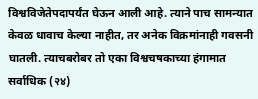विश्वविजेतेपदापर्यंत घेऊन आली आहे. त्याने पाच सामन्यात केवळ धावाच केल्या नाहीत, तर अनेक विक्रमांनाही गवसनी घातली. त्याचबरोबर तो एका विश्वचषकाच्या हंगामात सर्वाधिक (२४)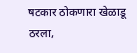षटकार ठोकणारा खेळाडू ठरला,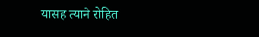यासह त्याने रोहित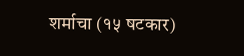शर्माचा (१५ षटकार)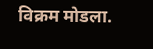विक्रम मोडला.